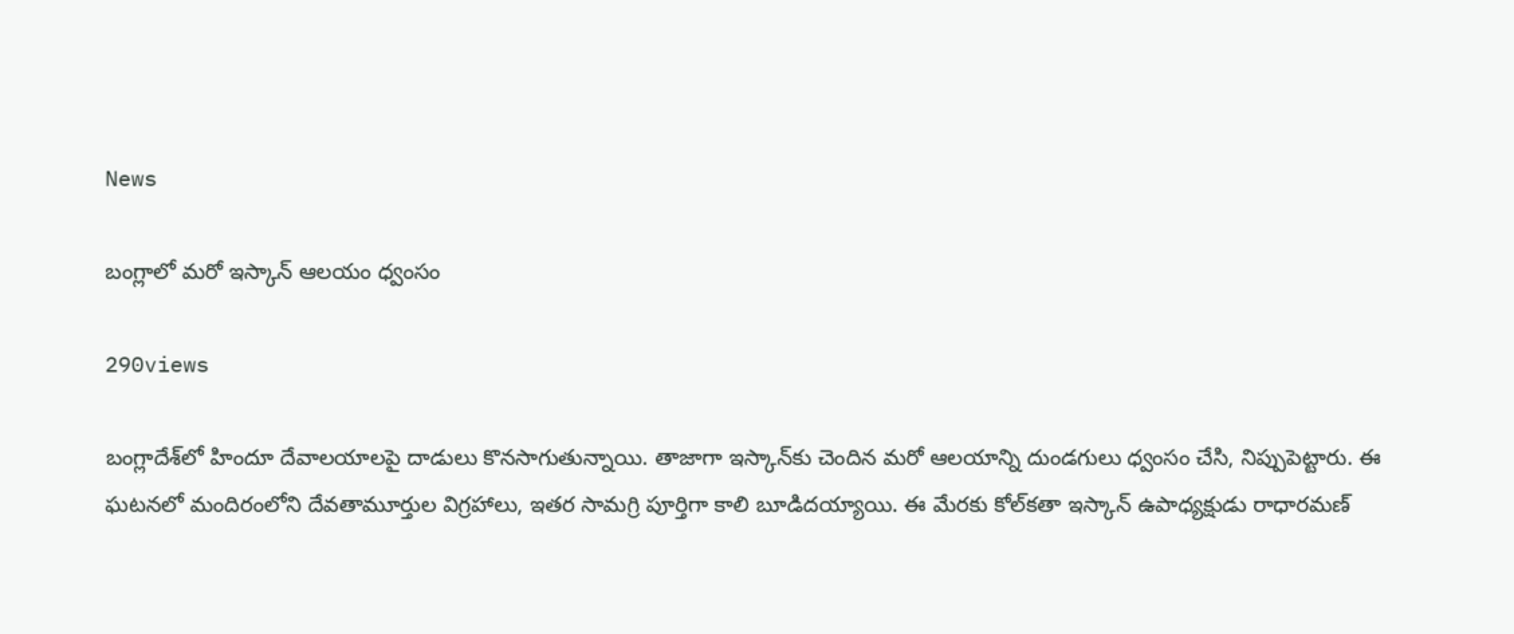News

బంగ్లాలో మరో ఇస్కాన్‌ ఆలయం ధ్వంసం

290views

బంగ్లాదేశ్‌లో హిందూ దేవాలయాలపై దాడులు కొనసాగుతున్నాయి. తాజాగా ఇస్కాన్‌కు చెందిన మరో ఆలయాన్ని దుండగులు ధ్వంసం చేసి, నిప్పుపెట్టారు. ఈ ఘటనలో మందిరంలోని దేవతామూర్తుల విగ్రహాలు, ఇతర సామగ్రి పూర్తిగా కాలి బూడిదయ్యాయి. ఈ మేరకు కోల్‌కతా ఇస్కాన్‌ ఉపాధ్యక్షుడు రాధారమణ్‌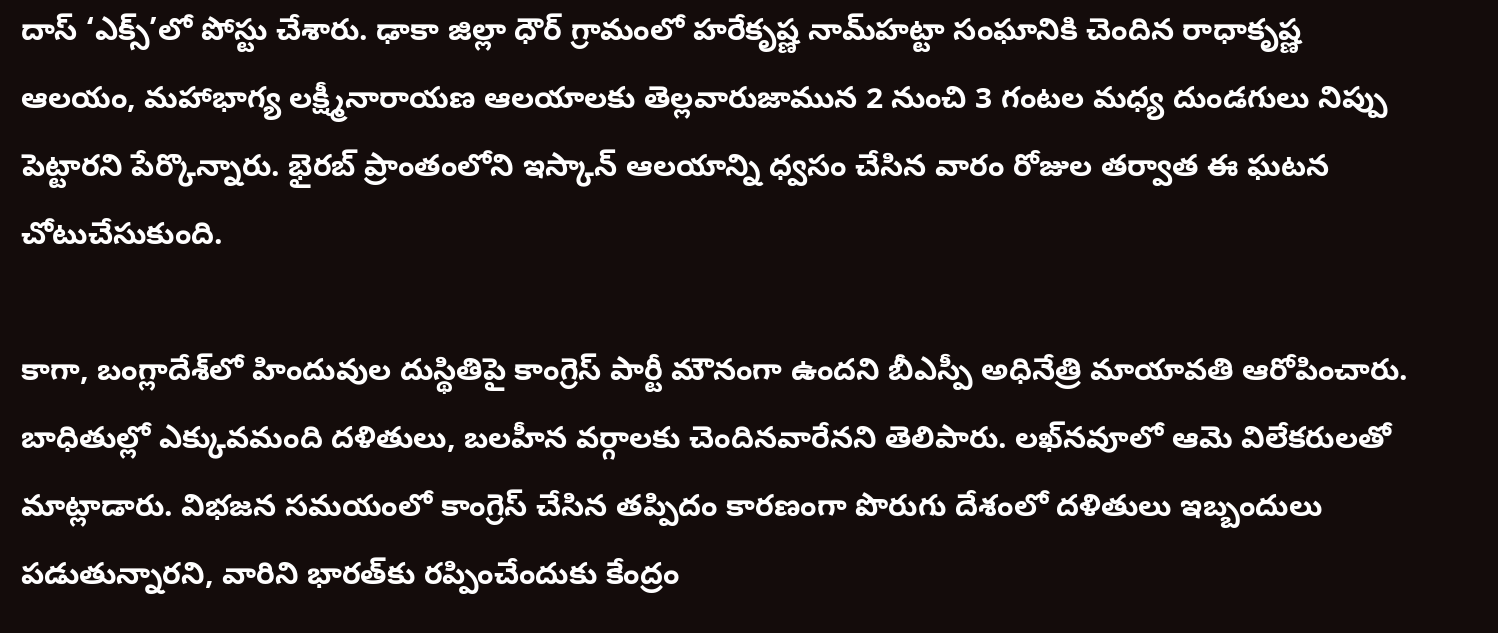దాస్‌ ‘ఎక్స్‌’లో పోస్టు చేశారు. ఢాకా జిల్లా ధౌర్‌ గ్రామంలో హరేకృష్ణ నామ్‌హట్టా సంఘానికి చెందిన రాధాకృష్ణ ఆలయం, మహాభాగ్య లక్ష్మీనారాయణ ఆలయాలకు తెల్లవారుజామున 2 నుంచి 3 గంటల మధ్య దుండగులు నిప్పు పెట్టారని పేర్కొన్నారు. భైరబ్‌ ప్రాంతంలోని ఇస్కాన్‌ ఆలయాన్ని ధ్వసం చేసిన వారం రోజుల తర్వాత ఈ ఘటన చోటుచేసుకుంది.

కాగా, బంగ్లాదేశ్‌లో హిందువుల దుస్థితిపై కాంగ్రెస్‌ పార్టీ మౌనంగా ఉందని బీఎస్పీ అధినేత్రి మాయావతి ఆరోపించారు. బాధితుల్లో ఎక్కువమంది దళితులు, బలహీన వర్గాలకు చెందినవారేనని తెలిపారు. లఖ్‌నవూలో ఆమె విలేకరులతో మాట్లాడారు. విభజన సమయంలో కాంగ్రెస్‌ చేసిన తప్పిదం కారణంగా పొరుగు దేశంలో దళితులు ఇబ్బందులు పడుతున్నారని, వారిని భారత్‌కు రప్పించేందుకు కేంద్రం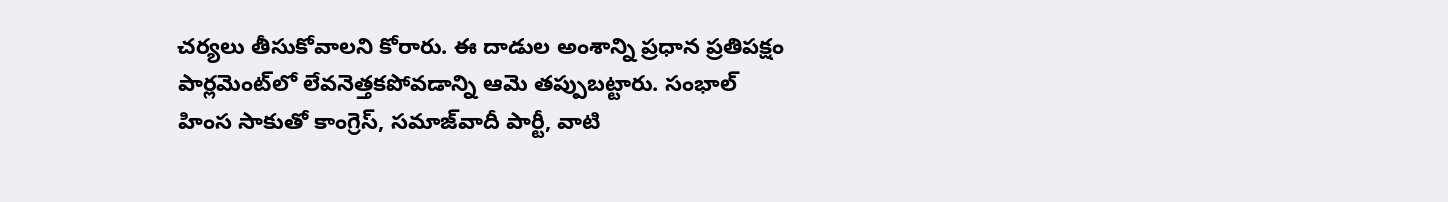చర్యలు తీసుకోవాలని కోరారు. ఈ దాడుల అంశాన్ని ప్రధాన ప్రతిపక్షం పార్లమెంట్‌లో లేవనెత్తకపోవడాన్ని ఆమె తప్పుబట్టారు. సంభాల్‌ హింస సాకుతో కాంగ్రెస్‌, సమాజ్‌వాదీ పార్టీ, వాటి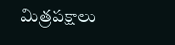మిత్రపక్షాలు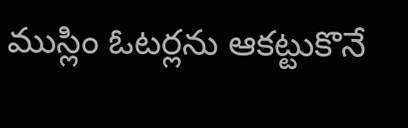ముస్లిం ఓటర్లను ఆకట్టుకొనే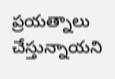ప్రయత్నాలు చేస్తున్నాయని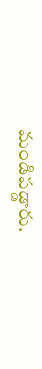మండిపడ్డారు.